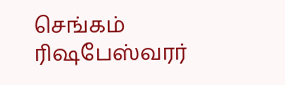செங்கம் ரிஷபேஸ்வரர்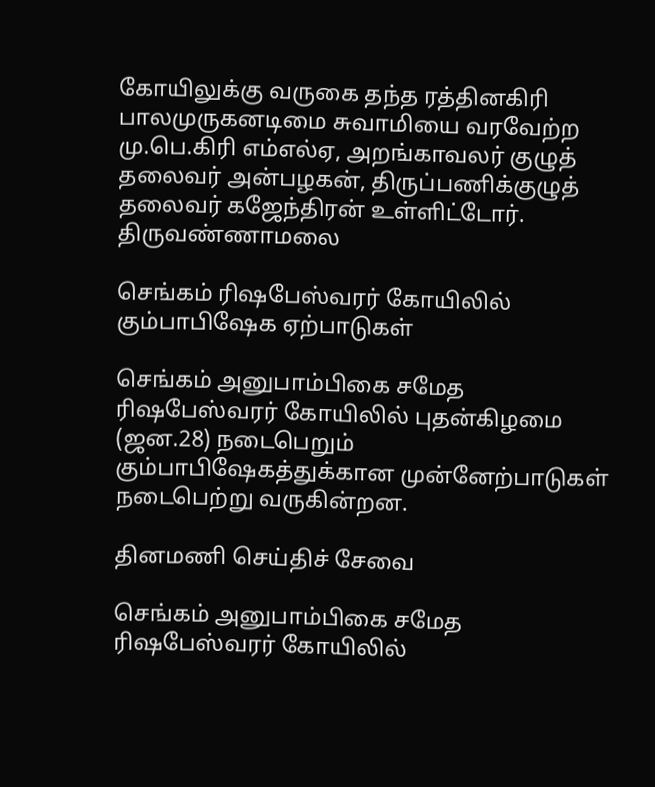கோயிலுக்கு வருகை தந்த ரத்தினகிரி பாலமுருகனடிமை சுவாமியை வரவேற்ற மு.பெ.கிரி எம்எல்ஏ, அறங்காவலர் குழுத் தலைவர் அன்பழகன், திருப்பணிக்குழுத் தலைவர் கஜேந்திரன் உள்ளிட்டோர்.
திருவண்ணாமலை

செங்கம் ரிஷபேஸ்வரர் கோயிலில் கும்பாபிஷேக ஏற்பாடுகள்

செங்கம் அனுபாம்பிகை சமேத ரிஷபேஸ்வரர் கோயிலில் புதன்கிழமை (ஜன.28) நடைபெறும் கும்பாபிஷேகத்துக்கான முன்னேற்பாடுகள் நடைபெற்று வருகின்றன.

தினமணி செய்திச் சேவை

செங்கம் அனுபாம்பிகை சமேத ரிஷபேஸ்வரர் கோயிலில்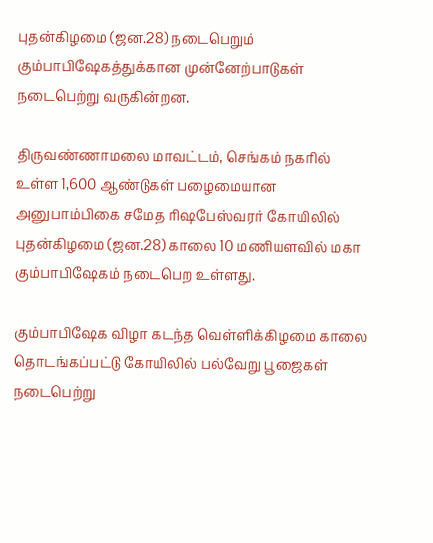புதன்கிழமை (ஜன.28) நடைபெறும் கும்பாபிஷேகத்துக்கான முன்னேற்பாடுகள் நடைபெற்று வருகின்றன.

திருவண்ணாமலை மாவட்டம், செங்கம் நகரில் உள்ள 1,600 ஆண்டுகள் பழைமையான அனுபாம்பிகை சமேத ரிஷபேஸ்வரர் கோயிலில் புதன்கிழமை (ஜன.28) காலை 10 மணியளவில் மகா கும்பாபிஷேகம் நடைபெற உள்ளது.

கும்பாபிஷேக விழா கடந்த வெள்ளிக்கிழமை காலை தொடங்கப்பட்டு கோயிலில் பல்வேறு பூஜைகள் நடைபெற்று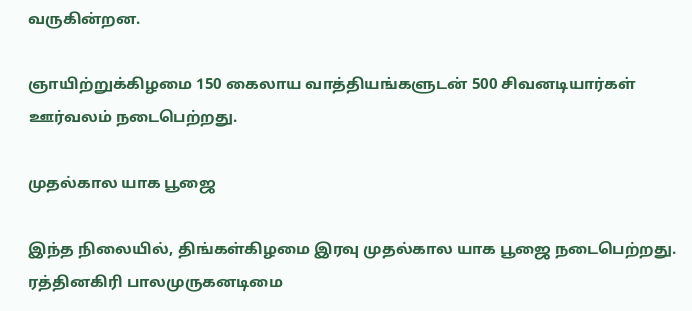வருகின்றன.

ஞாயிற்றுக்கிழமை 150 கைலாய வாத்தியங்களுடன் 500 சிவனடியார்கள் ஊர்வலம் நடைபெற்றது.

முதல்கால யாக பூஜை

இந்த நிலையில், திங்கள்கிழமை இரவு முதல்கால யாக பூஜை நடைபெற்றது. ரத்தினகிரி பாலமுருகனடிமை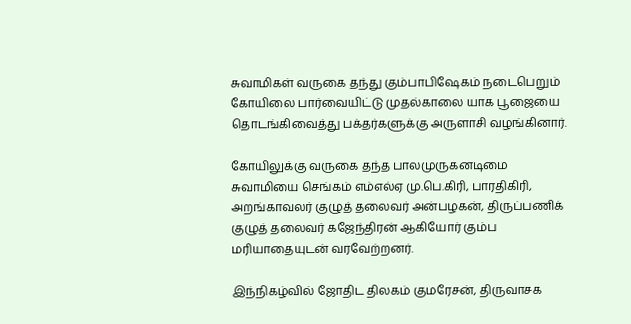சுவாமிகள் வருகை தந்து கும்பாபிஷேகம் நடைபெறும் கோயிலை பார்வையிட்டு முதல்காலை யாக பூஜையை தொடங்கிவைத்து பக்தர்களுக்கு அருளாசி வழங்கினார்.

கோயிலுக்கு வருகை தந்த பாலமுருகனடிமை சுவாமியை செங்கம் எம்எல்ஏ மு.பெ.கிரி, பாரதிகிரி, அறங்காவலர் குழுத் தலைவர் அன்பழகன், திருப்பணிக் குழுத் தலைவர் கஜேந்திரன் ஆகியோர் கும்ப மரியாதையுடன் வரவேற்றனர்.

இந்நிகழ்வில் ஜோதிட திலகம் குமரேசன், திருவாசக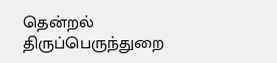தென்றல் திருப்பெருந்துறை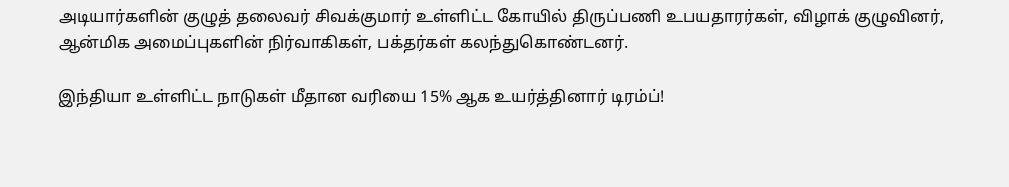அடியார்களின் குழுத் தலைவர் சிவக்குமார் உள்ளிட்ட கோயில் திருப்பணி உபயதாரர்கள், விழாக் குழுவினர், ஆன்மிக அமைப்புகளின் நிர்வாகிகள், பக்தர்கள் கலந்துகொண்டனர்.

இந்தியா உள்ளிட்ட நாடுகள் மீதான வரியை 15% ஆக உயர்த்தினார் டிரம்ப்!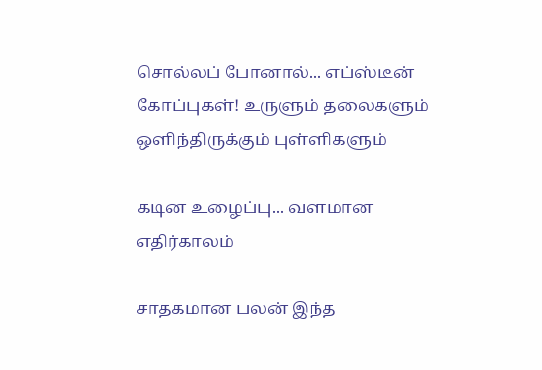சொல்லப் போனால்... எப்ஸ்டீன் கோப்புகள்! உருளும் தலைகளும் ஒளிந்திருக்கும் புள்ளிகளும்

கடின உழைப்பு... வளமான எதிர்காலம்

சாதகமான பலன் இந்த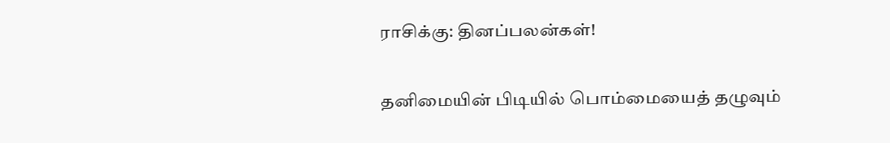ராசிக்கு: தினப்பலன்கள்!

தனிமையின் பிடியில் பொம்மையைத் தழுவும்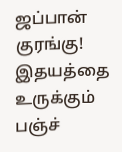ஜப்பான் குரங்கு! இதயத்தை உருக்கும் பஞ்ச்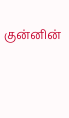குன்னின்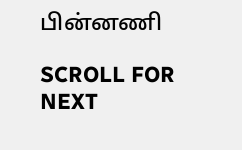பின்னணி

SCROLL FOR NEXT